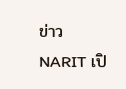ข่าว
NARIT เปิ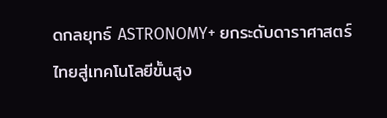ดกลยุทธ์ ASTRONOMY+ ยกระดับดาราศาสตร์ไทยสู่เทคโนโลยีขั้นสูง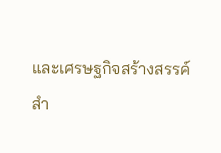และเศรษฐกิจสร้างสรรค์
สำ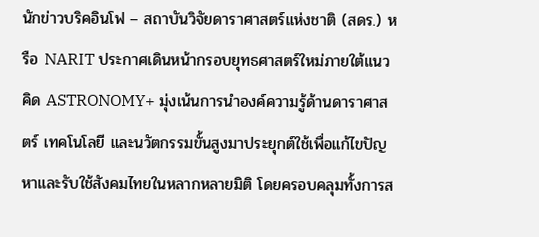นักข่าวบริคอินโฟ – สถาบันวิจัยดาราศาสตร์แห่งชาติ (สดร.) หรือ NARIT ประกาศเดินหน้ากรอบยุทธศาสตร์ใหม่ภายใต้แนวคิด ASTRONOMY+ มุ่งเน้นการนำองค์ความรู้ด้านดาราศาสตร์ เทคโนโลยี และนวัตกรรมขั้นสูงมาประยุกต์ใช้เพื่อแก้ไขปัญหาและรับใช้สังคมไทยในหลากหลายมิติ โดยครอบคลุมทั้งการส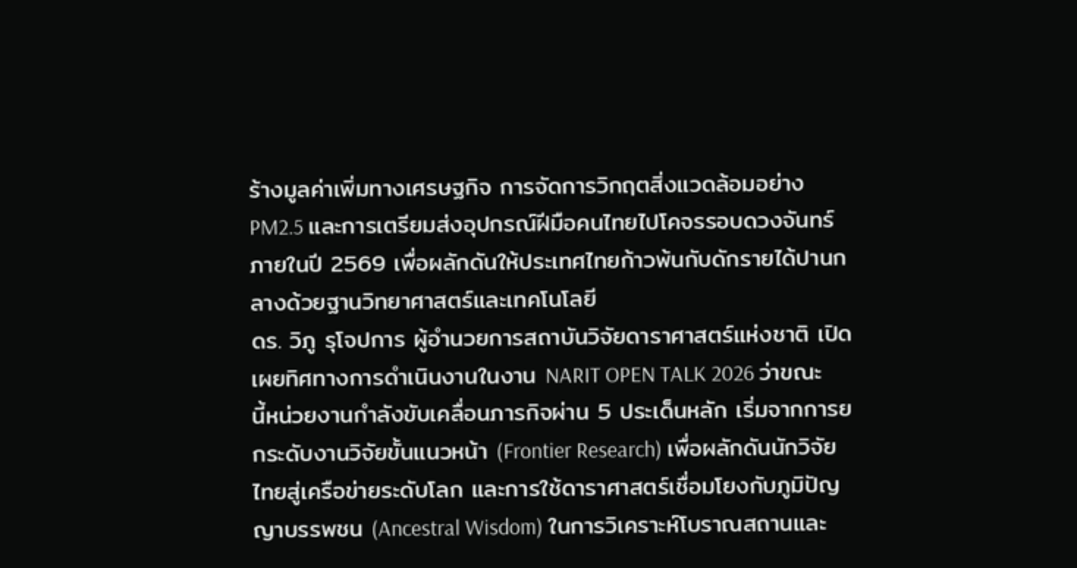ร้างมูลค่าเพิ่มทางเศรษฐกิจ การจัดการวิกฤตสิ่งแวดล้อมอย่าง PM2.5 และการเตรียมส่งอุปกรณ์ฝีมือคนไทยไปโคจรรอบดวงจันทร์ภายในปี 2569 เพื่อผลักดันให้ประเทศไทยก้าวพ้นกับดักรายได้ปานกลางด้วยฐานวิทยาศาสตร์และเทคโนโลยี
ดร. วิภู รุโจปการ ผู้อำนวยการสถาบันวิจัยดาราศาสตร์แห่งชาติ เปิดเผยทิศทางการดำเนินงานในงาน NARIT OPEN TALK 2026 ว่าขณะนี้หน่วยงานกำลังขับเคลื่อนภารกิจผ่าน 5 ประเด็นหลัก เริ่มจากการยกระดับงานวิจัยขั้นแนวหน้า (Frontier Research) เพื่อผลักดันนักวิจัยไทยสู่เครือข่ายระดับโลก และการใช้ดาราศาสตร์เชื่อมโยงกับภูมิปัญญาบรรพชน (Ancestral Wisdom) ในการวิเคราะห์โบราณสถานและ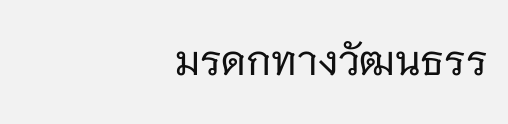มรดกทางวัฒนธรร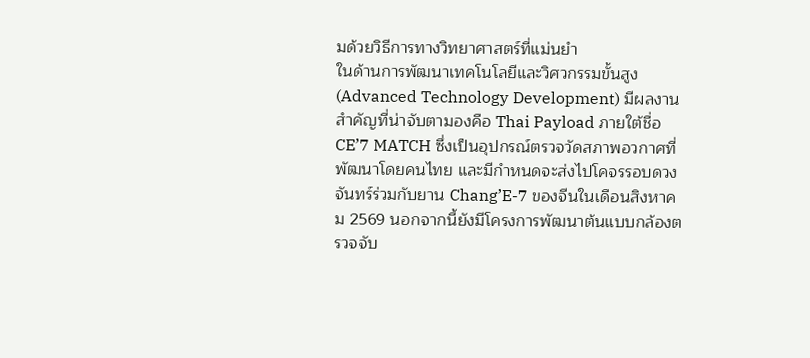มด้วยวิธีการทางวิทยาศาสตร์ที่แม่นยำ
ในด้านการพัฒนาเทคโนโลยีและวิศวกรรมขั้นสูง (Advanced Technology Development) มีผลงานสำคัญที่น่าจับตามองคือ Thai Payload ภายใต้ชื่อ CE’7 MATCH ซึ่งเป็นอุปกรณ์ตรวจวัดสภาพอวกาศที่พัฒนาโดยคนไทย และมีกำหนดจะส่งไปโคจรรอบดวงจันทร์ร่วมกับยาน Chang’E-7 ของจีนในเดือนสิงหาคม 2569 นอกจากนี้ยังมีโครงการพัฒนาต้นแบบกล้องตรวจจับ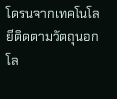โดรนจากเทคโนโลยีติดตามวัตถุนอกโล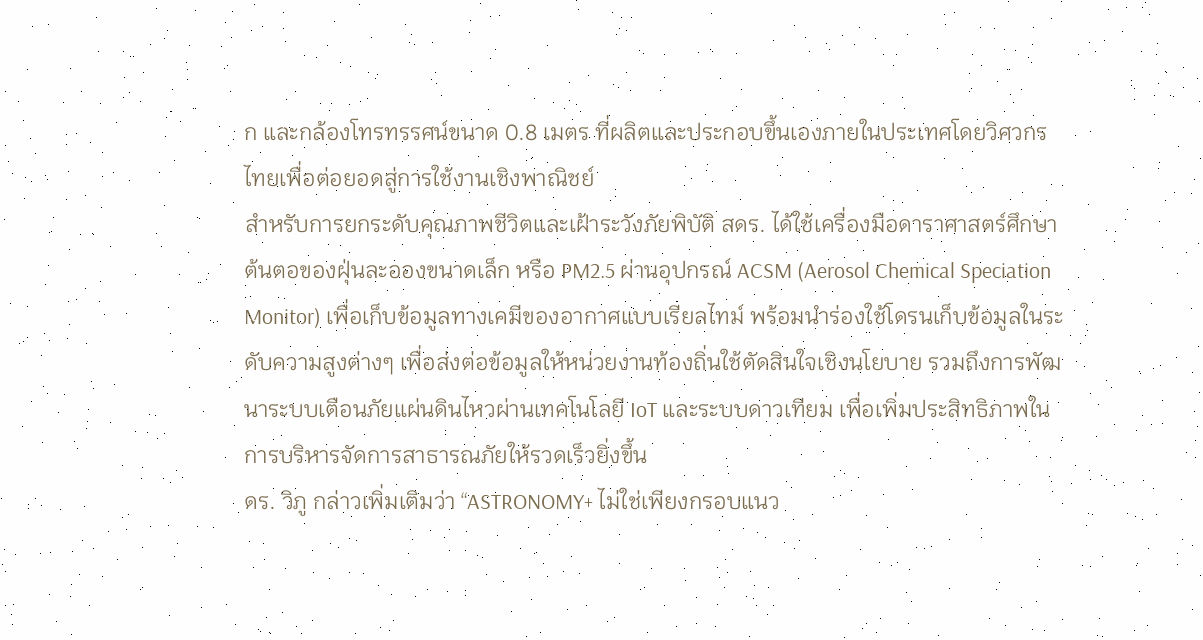ก และกล้องโทรทรรศน์ขนาด 0.8 เมตร ที่ผลิตและประกอบขึ้นเองภายในประเทศโดยวิศวกรไทยเพื่อต่อยอดสู่การใช้งานเชิงพาณิชย์
สำหรับการยกระดับคุณภาพชีวิตและเฝ้าระวังภัยพิบัติ สดร. ได้ใช้เครื่องมือดาราศาสตร์ศึกษาต้นตอของฝุ่นละอองขนาดเล็ก หรือ PM2.5 ผ่านอุปกรณ์ ACSM (Aerosol Chemical Speciation Monitor) เพื่อเก็บข้อมูลทางเคมีของอากาศแบบเรียลไทม์ พร้อมนำร่องใช้โดรนเก็บข้อมูลในระดับความสูงต่างๆ เพื่อส่งต่อข้อมูลให้หน่วยงานท้องถิ่นใช้ตัดสินใจเชิงนโยบาย รวมถึงการพัฒนาระบบเตือนภัยแผ่นดินไหวผ่านเทคโนโลยี IoT และระบบดาวเทียม เพื่อเพิ่มประสิทธิภาพในการบริหารจัดการสาธารณภัยให้รวดเร็วยิ่งขึ้น
ดร. วิภู กล่าวเพิ่มเติมว่า “ASTRONOMY+ ไม่ใช่เพียงกรอบแนว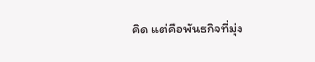คิด แต่คือพันธกิจที่มุ่ง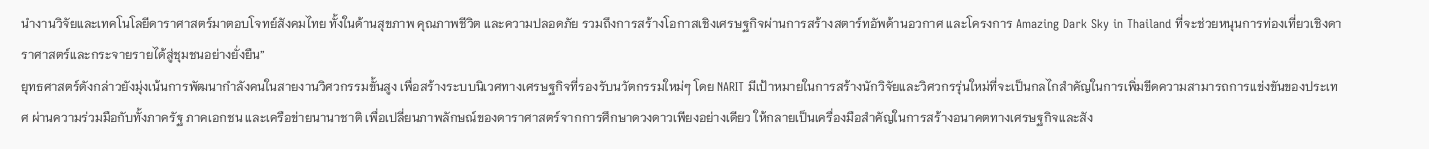นำงานวิจัยและเทคโนโลยีดาราศาสตร์มาตอบโจทย์สังคมไทย ทั้งในด้านสุขภาพ คุณภาพชีวิต และความปลอดภัย รวมถึงการสร้างโอกาสเชิงเศรษฐกิจผ่านการสร้างสตาร์ทอัพด้านอวกาศ และโครงการ Amazing Dark Sky in Thailand ที่จะช่วยหนุนการท่องเที่ยวเชิงดาราศาสตร์และกระจายรายได้สู่ชุมชนอย่างยั่งยืน”
ยุทธศาสตร์ดังกล่าวยังมุ่งเน้นการพัฒนากำลังคนในสายงานวิศวกรรมขั้นสูง เพื่อสร้างระบบนิเวศทางเศรษฐกิจที่รองรับนวัตกรรมใหม่ๆ โดย NARIT มีเป้าหมายในการสร้างนักวิจัยและวิศวกรรุ่นใหม่ที่จะเป็นกลไกสำคัญในการเพิ่มขีดความสามารถการแข่งขันของประเทศ ผ่านความร่วมมือกับทั้งภาครัฐ ภาคเอกชน และเครือข่ายนานาชาติ เพื่อเปลี่ยนภาพลักษณ์ของดาราศาสตร์จากการศึกษาดวงดาวเพียงอย่างเดียว ให้กลายเป็นเครื่องมือสำคัญในการสร้างอนาคตทางเศรษฐกิจและสัง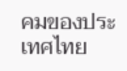คมของประเทศไทย